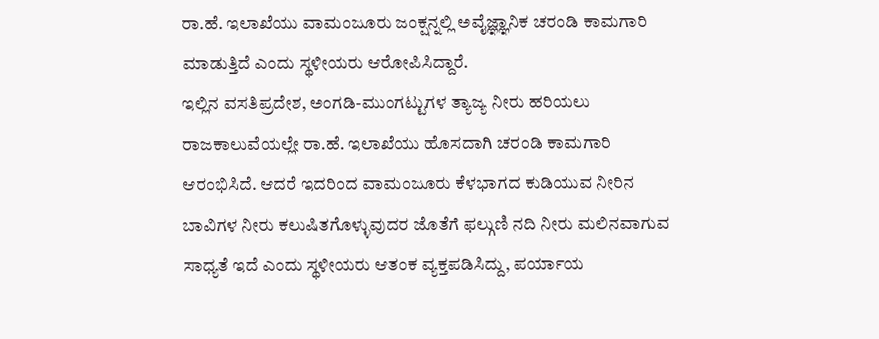ರಾ.ಹೆ. ಇಲಾಖೆಯು ವಾಮಂಜೂರು ಜಂಕ್ಷನ್ನಲ್ಲಿ ಅವೈಜ್ಞ್ಞಾನಿಕ ಚರಂಡಿ ಕಾಮಗಾರಿ ಮಾಡುತ್ತಿದೆ ಎಂದು ಸ್ಥಳೀಯರು ಆರೋಪಿಸಿದ್ದಾರೆ.
ಇಲ್ಲಿನ ವಸತಿಪ್ರದೇಶ, ಅಂಗಡಿ-ಮುಂಗಟ್ಟುಗಳ ತ್ಯಾಜ್ಯ ನೀರು ಹರಿಯಲು ರಾಜಕಾಲುವೆಯಲ್ಲೇ ರಾ.ಹೆ. ಇಲಾಖೆಯು ಹೊಸದಾಗಿ ಚರಂಡಿ ಕಾಮಗಾರಿ ಆರಂಭಿಸಿದೆ. ಆದರೆ ಇದರಿಂದ ವಾಮಂಜೂರು ಕೆಳಭಾಗದ ಕುಡಿಯುವ ನೀರಿನ ಬಾವಿಗಳ ನೀರು ಕಲುಷಿತಗೊಳ್ಳುವುದರ ಜೊತೆಗೆ ಫಲ್ಗುಣಿ ನದಿ ನೀರು ಮಲಿನವಾಗುವ ಸಾಧ್ಯತೆ ಇದೆ ಎಂದು ಸ್ಥಳೀಯರು ಆತಂಕ ವ್ಯಕ್ತಪಡಿಸಿದ್ದು, ಪರ್ಯಾಯ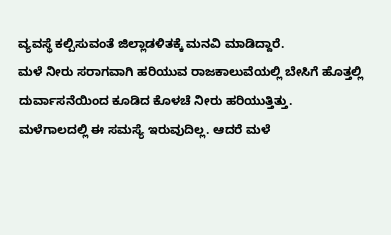ವ್ಯವಸ್ಥೆ ಕಲ್ಪಿಸುವಂತೆ ಜಿಲ್ಲಾಡಳಿತಕ್ಕೆ ಮನವಿ ಮಾಡಿದ್ದಾರೆ.
ಮಳೆ ನೀರು ಸರಾಗವಾಗಿ ಹರಿಯುವ ರಾಜಕಾಲುವೆಯಲ್ಲಿ ಬೇಸಿಗೆ ಹೊತ್ತಲ್ಲಿ ದುರ್ವಾಸನೆಯಿಂದ ಕೂಡಿದ ಕೊಳಚೆ ನೀರು ಹರಿಯುತ್ತಿತ್ತು. ಮಳೆಗಾಲದಲ್ಲಿ ಈ ಸಮಸ್ಯೆ ಇರುವುದಿಲ್ಲ. ಆದರೆ ಮಳೆ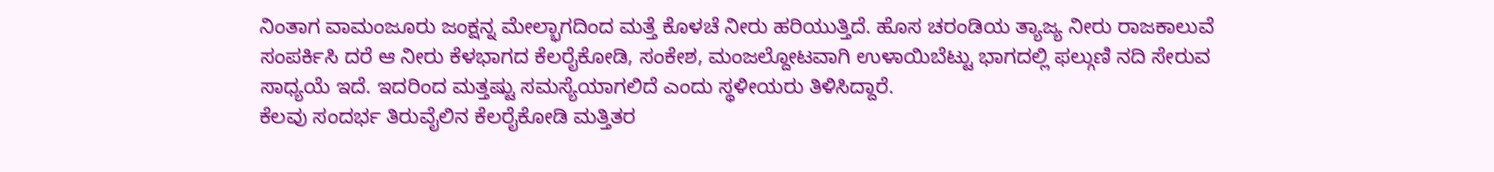ನಿಂತಾಗ ವಾಮಂಜೂರು ಜಂಕ್ಷನ್ನ ಮೇಲ್ಭಾಗದಿಂದ ಮತ್ತೆ ಕೊಳಚೆ ನೀರು ಹರಿಯುತ್ತಿದೆ. ಹೊಸ ಚರಂಡಿಯ ತ್ಯಾಜ್ಯ ನೀರು ರಾಜಕಾಲುವೆ ಸಂಪರ್ಕಿಸಿ ದರೆ ಆ ನೀರು ಕೆಳಭಾಗದ ಕೆಲರೈಕೋಡಿ, ಸಂಕೇಶ, ಮಂಜಲ್ದೋಟವಾಗಿ ಉಳಾಯಿಬೆಟ್ಟು ಭಾಗದಲ್ಲಿ ಫಲ್ಗುಣಿ ನದಿ ಸೇರುವ ಸಾಧ್ಯಯೆ ಇದೆ. ಇದರಿಂದ ಮತ್ತಷ್ಟು ಸಮಸ್ಯೆಯಾಗಲಿದೆ ಎಂದು ಸ್ಥಳೀಯರು ತಿಳಿಸಿದ್ದಾರೆ.
ಕೆಲವು ಸಂದರ್ಭ ತಿರುವೈಲಿನ ಕೆಲರೈಕೋಡಿ ಮತ್ತಿತರ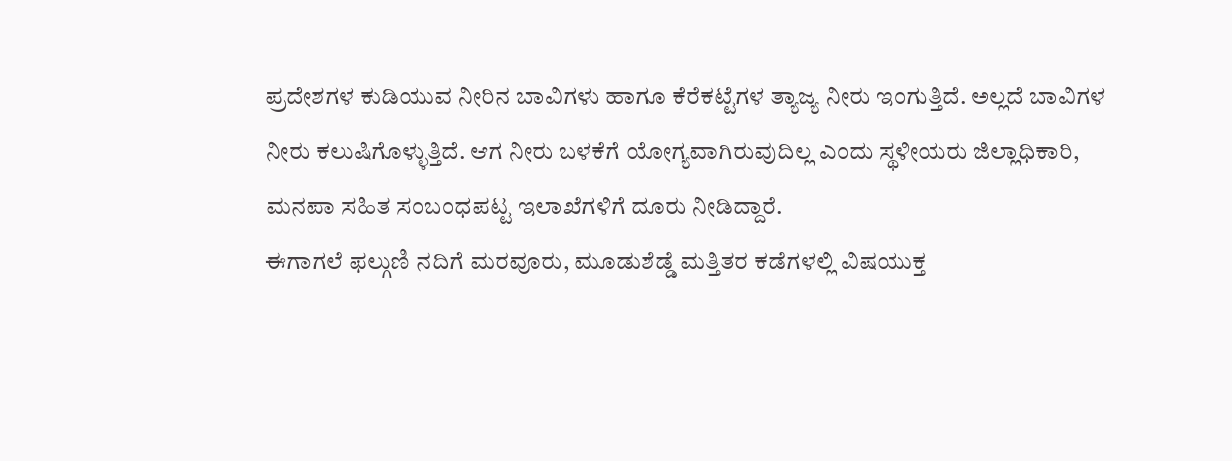ಪ್ರದೇಶಗಳ ಕುಡಿಯುವ ನೀರಿನ ಬಾವಿಗಳು ಹಾಗೂ ಕೆರೆಕಟ್ಟೆಗಳ ತ್ಯಾಜ್ಯ ನೀರು ಇಂಗುತ್ತಿದೆ. ಅಲ್ಲದೆ ಬಾವಿಗಳ ನೀರು ಕಲುಷಿಗೊಳ್ಳುತ್ತಿದೆ. ಆಗ ನೀರು ಬಳಕೆಗೆ ಯೋಗ್ಯವಾಗಿರುವುದಿಲ್ಲ ಎಂದು ಸ್ಥಳೀಯರು ಜಿಲ್ಲಾಧಿಕಾರಿ, ಮನಪಾ ಸಹಿತ ಸಂಬಂಧಪಟ್ಟ ಇಲಾಖೆಗಳಿಗೆ ದೂರು ನೀಡಿದ್ದಾರೆ.
ಈಗಾಗಲೆ ಫಲ್ಗುಣಿ ನದಿಗೆ ಮರವೂರು, ಮೂಡುಶೆಡ್ಡೆ ಮತ್ತಿತರ ಕಡೆಗಳಲ್ಲಿ ವಿಷಯುಕ್ತ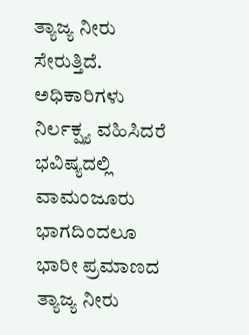ತ್ಯಾಜ್ಯ ನೀರು ಸೇರುತ್ತಿದೆ. ಅಧಿಕಾರಿಗಳು ನಿರ್ಲಕ್ಷ್ಯ ವಹಿಸಿದರೆ ಭವಿಷ್ಯದಲ್ಲಿ ವಾಮಂಜೂರು ಭಾಗದಿಂದಲೂ ಭಾರೀ ಪ್ರಮಾಣದ ತ್ಯಾಜ್ಯ ನೀರು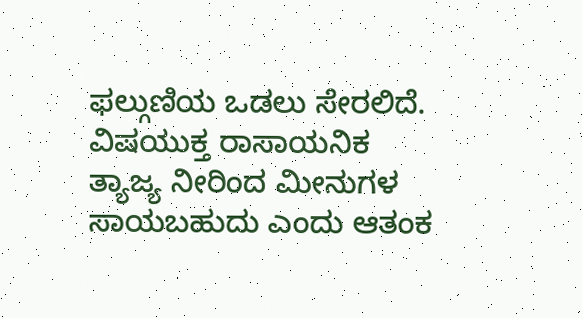ಫಲ್ಗುಣಿಯ ಒಡಲು ಸೇರಲಿದೆ. ವಿಷಯುಕ್ತ ರಾಸಾಯನಿಕ ತ್ಯಾಜ್ಯ ನೀರಿಂದ ಮೀನುಗಳ ಸಾಯಬಹುದು ಎಂದು ಆತಂಕ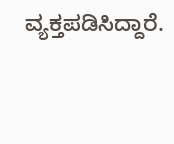ವ್ಯಕ್ತಪಡಿಸಿದ್ದಾರೆ.